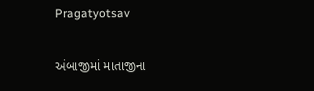Pragatyotsav

અંબાજીમાં માતાજીના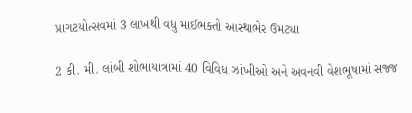પ્રાગટયોત્સવમાં 3 લાખથી વધુ માઈભક્તો આસ્થાભેર ઉમટ્યા

2 કી. મી. લાંબી શોભાયાત્રામાં 40 વિવિધ ઝાંખીઓ અને અવનવી વેશભૂષામાં સજ્જ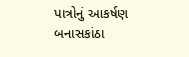પાત્રોનું આકર્ષણ બનાસકાંઠા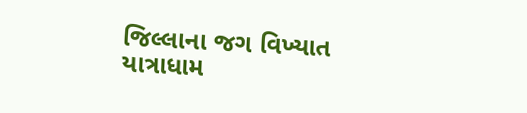જિલ્લાના જગ વિખ્યાત યાત્રાધામ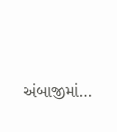અંબાજીમાં…